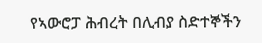የኣውሮፓ ሕብረት በሊብያ ስድተኞችን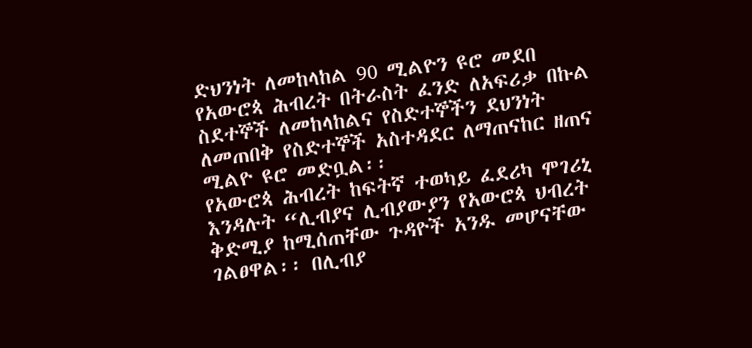ድህንነት ለመከላከል 90 ሚልዮን ዩሮ መደበ
የአውሮጳ ሕብረት በትራስት ፈንድ ለአፍሪቃ በኩል ስደተኞች ለመከላከልና የስድተኞችን ደህንነት ለመጠበቅ የስድተኞች አስተዳደር ለማጠናከር ዘጠና ሚልዮ ዩሮ መድቧል፡፡
የአውሮጳ ሕብረት ከፍትኛ ተወካይ ፈደሪካ ሞገሪኒ እንዳሉት “ሊብያና ሊብያውያን የአውሮጳ ህብረት ቅድሚያ ከሚሰጠቸው ጉዳዮች አንዱ መሆናቸው ገልፀዋል፡፡ በሊብያ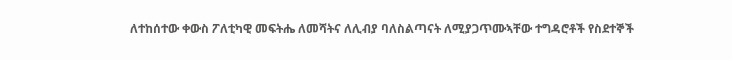ለተከሰተው ቀውስ ፖለቲካዊ መፍትሔ ለመሻትና ለሊብያ ባለስልጣናት ለሚያጋጥሙኣቸው ተግዳሮቶች የስደተኞች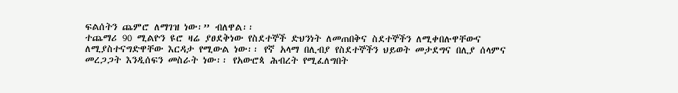ፍልሰትን ጨምሮ ለማገዝ ነው፡” ብለዋል፡፡
ተጨማሪ 90 ሚልዮን ዩሮ ዛሬ ያፀደቅነው የስደተኞች ድህንነት ለመጠበቅና ስደተኞችን ለሚቀበሉዋቸውና ለሚያስተናግድዋቸው እርዳታ የሚውል ነው፡፡ የኛ አላማ በሊብያ የስደተኞችን ህይወት መታደግና በሊያ ሰላምና መረጋጋት እንዲሰፍን መስራት ነው፡፡ የአውሮጳ ሕብረት የሚፈለግበት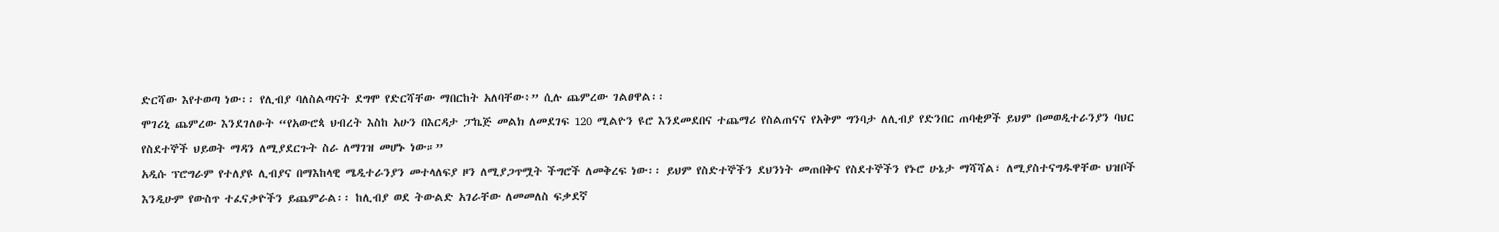ድርሻው እየተወጣ ነው፡፡ የሊብያ ባለስልጣናት ደግሞ የድርሻቸው ማበርከት አለባቸው፥” ሲሉ ጨምረው ገልፀዋል፡፡
ሞገሪኒ ጨምረው እንደገለፁት “የአውሮጳ ህብረት እስከ አሁን በእርዳታ ፓኬጅ መልክ ለመደገፍ 120 ሚልዮን ዩሮ እንደመደበና ተጨማሪ የስልጠናና የአቅም ግንባታ ለሊብያ የድንበር ጠባቂዎች ይህም በመወዲተራንያን ባህር የስደተኞች ህይወት ማዳን ለሚያደርጉት ስራ ለማገዝ መሆኑ ነው።”
አዲሱ ፕሮግራም የተለያዩ ሊብያና በማእከላዊ ሜዲተራንያን መተላለፍያ ዞን ለሚያጋጥሟት ችግሮች ለመቅረፍ ነው፡፡ ይህም የስድተኞችን ደህንነት መጠበቅና የስደተኞችን የኑሮ ሁኔታ ማሻሻል፣ ለሚያስተናግዱዋቸው ህዝቦች እንዲሁም የውስጥ ተፈናቃዮችን ይጨምራል፡፡ ከሊብያ ወደ ትውልድ አገራቸው ለመመለስ ፍቃደኛ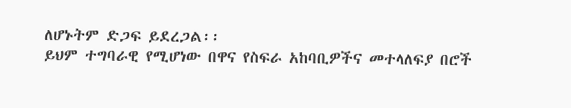ለሆኑትም ድጋፍ ይደረጋል፡፡
ይህም ተግባራዊ የሚሆነው በዋና የስፍራ አከባቢዎችና መተላለፍያ በሮች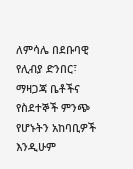ለምሳሌ በደቡባዊ የሊብያ ድንበር፣ ማዛጋጃ ቤቶችና የስደተኞች ምንጭ የሆኑትን አከባቢዎች እንዲሁም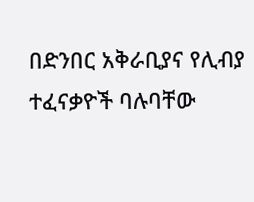በድንበር አቅራቢያና የሊብያ ተፈናቃዮች ባሉባቸው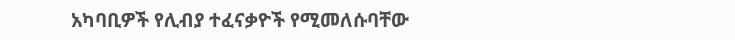አካባቢዎች የሊብያ ተፈናቃዮች የሚመለሱባቸው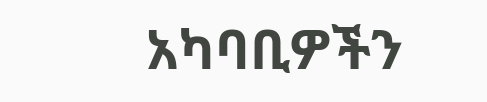አካባቢዎችን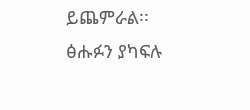ይጨምራል፡፡
ፅሑፉን ያካፍሉ